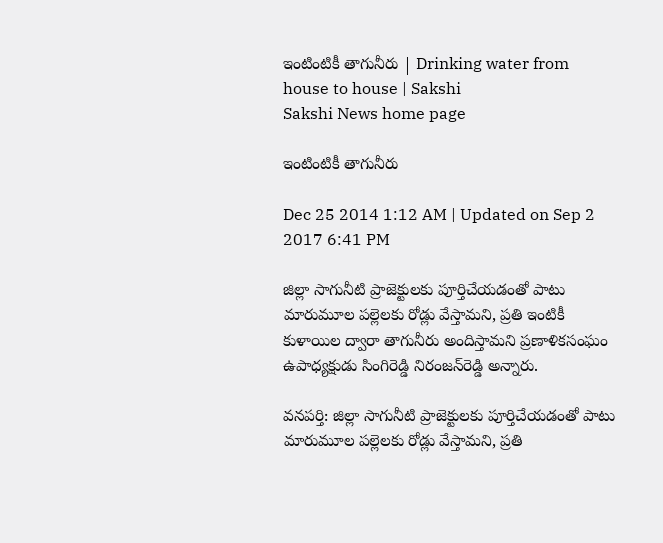ఇంటింటికీ తాగునీరు | Drinking water from house to house | Sakshi
Sakshi News home page

ఇంటింటికీ తాగునీరు

Dec 25 2014 1:12 AM | Updated on Sep 2 2017 6:41 PM

జిల్లా సాగునీటి ప్రాజెక్టులకు పూర్తిచేయడంతో పాటు మారుమూల పల్లెలకు రోడ్లు వేస్తామని, ప్రతి ఇంటికీ కుళాయిల ద్వారా తాగునీరు అందిస్తామని ప్రణాళికసంఘం ఉపాధ్యక్షుడు సింగిరెడ్డి నిరంజన్‌రెడ్డి అన్నారు.

వనపర్తి: జిల్లా సాగునీటి ప్రాజెక్టులకు పూర్తిచేయడంతో పాటు మారుమూల పల్లెలకు రోడ్లు వేస్తామని, ప్రతి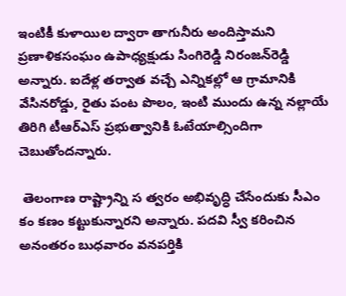ఇంటికీ కుళాయిల ద్వారా తాగునీరు అందిస్తామని ప్రణాళికసంఘం ఉపాధ్యక్షుడు సింగిరెడ్డి నిరంజన్‌రెడ్డి అన్నారు. ఐదేళ్ల తర్వాత వచ్చే ఎన్నికల్లో ఆ గ్రామానికి వేసినరోడ్డు, రైతు పంట పొలం, ఇంటి ముందు ఉన్న నల్లాయే తిరిగి టీఆర్‌ఎస్ ప్రభుత్వానికి ఓటేయాల్సిందిగా చెబుతోందన్నారు.

 తెలంగాణ రాష్ట్రాన్ని స త్వరం అభివృద్ధి చేసేందుకు సీఎం కం కణం కట్టుకున్నారని అన్నారు. పదవి స్వీ కరించిన అనంతరం బుధవారం వనపర్తికి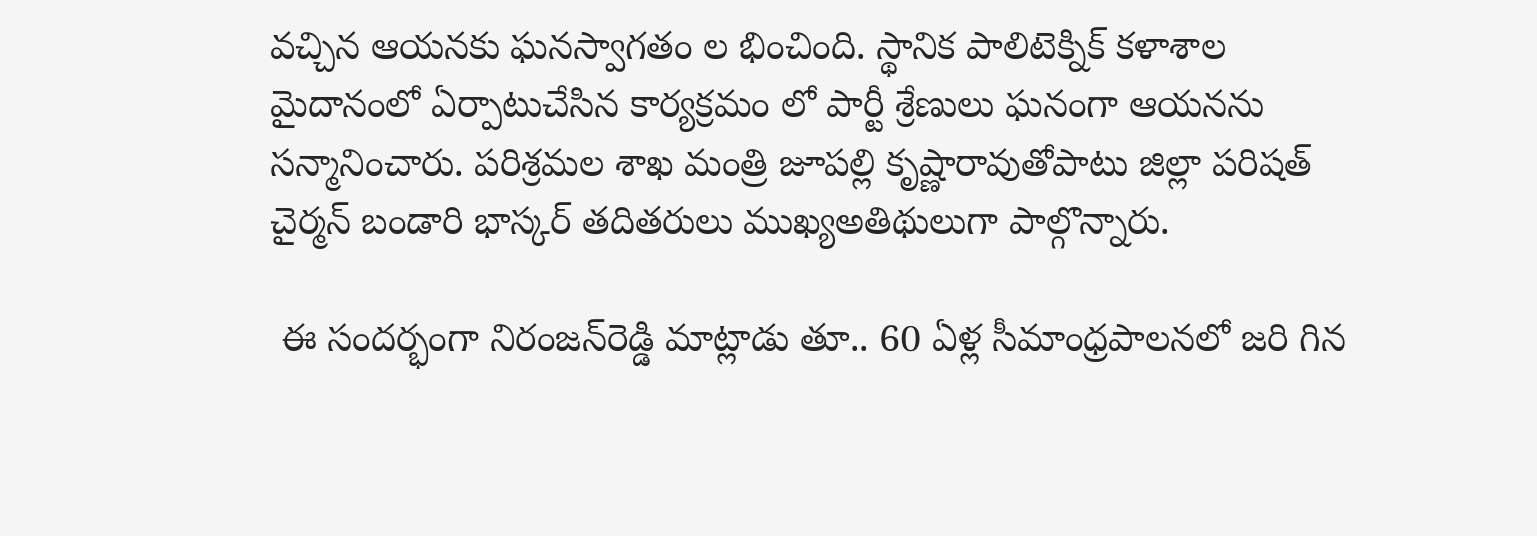వచ్చిన ఆయనకు ఘనస్వాగతం ల భించింది. స్థానిక పాలిటెక్నిక్ కళాశాల మైదానంలో ఏర్పాటుచేసిన కార్యక్రమం లో పార్టీ శ్రేణులు ఘనంగా ఆయనను సన్మానించారు. పరిశ్రమల శాఖ మంత్రి జూపల్లి కృష్ణారావుతోపాటు జిల్లా పరిషత్ చైర్మన్ బండారి భాస్కర్ తదితరులు ముఖ్యఅతిథులుగా పాల్గొన్నారు.

 ఈ సందర్భంగా నిరంజన్‌రెడ్డి మాట్లాడు తూ.. 60 ఏళ్ల సీమాంధ్రపాలనలో జరి గిన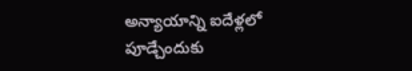అన్యాయాన్ని ఐదేళ్లలో పూడ్చేందుకు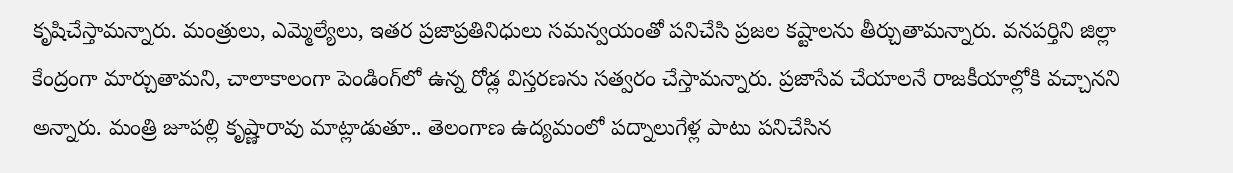కృషిచేస్తామన్నారు. మంత్రులు, ఎమ్మెల్యేలు, ఇతర ప్రజాప్రతినిధులు సమన్వయంతో పనిచేసి ప్రజల కష్టాలను తీర్చుతామన్నారు. వనపర్తిని జిల్లా కేంద్రంగా మార్చుతామని, చాలాకాలంగా పెండింగ్‌లో ఉన్న రోడ్ల విస్తరణను సత్వరం చేస్తామన్నారు. ప్రజాసేవ చేయాలనే రాజకీయాల్లోకి వచ్చానని అన్నారు. మంత్రి జూపల్లి కృష్ణారావు మాట్లాడుతూ.. తెలంగాణ ఉద్యమంలో పద్నాలుగేళ్ల పాటు పనిచేసిన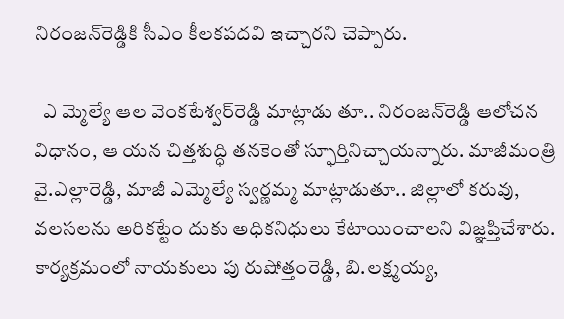నిరంజన్‌రెడ్డికి సీఎం కీలకపదవి ఇచ్చారని చెప్పారు.

  ఎ మ్మెల్యే ఆల వెంకటేశ్వర్‌రెడ్డి మాట్లాడు తూ.. నిరంజన్‌రెడ్డి ఆలోచన విధానం, ఆ యన చిత్తశుద్ధి తనకెంతో స్ఫూర్తినిచ్చాయన్నారు. మాజీమంత్రి వై.ఎల్లారెడ్డి, మాజీ ఎమ్మెల్యే స్వర్ణమ్మ మాట్లాడుతూ.. జిల్లాలో కరువు, వలసలను అరికట్టేం దుకు అధికనిధులు కేటాయించాలని విజ్ఞప్తిచేశారు. కార్యక్రమంలో నాయకులు పు రుషోత్తంరెడ్డి, బి.లక్ష్మయ్య,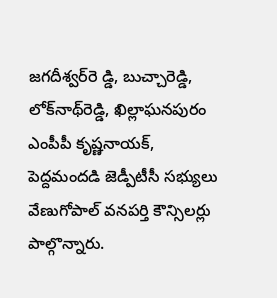జగదీశ్వర్‌రె డ్డి, బుచ్చారెడ్డి, లోక్‌నాథ్‌రెడ్డి, ఖిల్లాఘనపురం ఎంపీపీ కృష్ణనాయక్, పెద్దమందడి జెడ్పీటీసీ సభ్యులు వేణుగోపాల్ వనపర్తి కౌన్సిలర్లు పాల్గొన్నారు.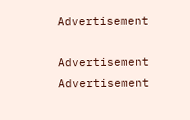Advertisement

Advertisement
Advertisement